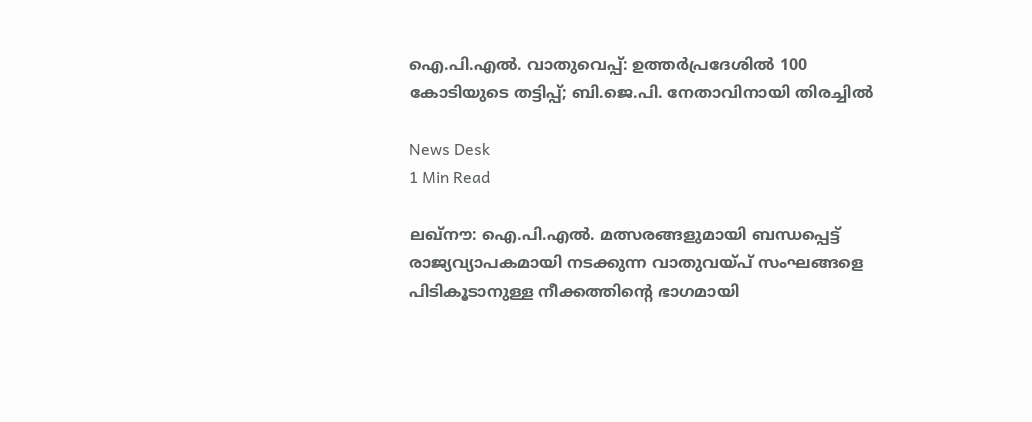ഐ.പി.എൽ. വാതുവെപ്പ്: ഉത്തർപ്രദേശിൽ 100 കോടിയുടെ തട്ടിപ്പ്; ബി.ജെ.പി. നേതാവിനായി തിരച്ചിൽ

News Desk
1 Min Read

ലഖ്‌നൗ: ഐ.പി.എൽ. മത്സരങ്ങളുമായി ബന്ധപ്പെട്ട് രാജ്യവ്യാപകമായി നടക്കുന്ന വാതുവയ്പ് സംഘങ്ങളെ പിടികൂടാനുള്ള നീക്കത്തിന്റെ ഭാഗമായി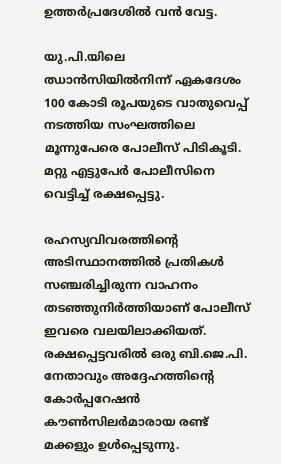ഉത്തർപ്രദേശിൽ വൻ വേട്ട.

യു.പി.യിലെ ഝാൻസിയിൽനിന്ന് ഏകദേശം 100 കോടി രൂപയുടെ വാതുവെപ്പ് നടത്തിയ സംഘത്തിലെ മൂന്നുപേരെ പോലീസ് പിടികൂടി. മറ്റു എട്ടുപേർ പോലീസിനെ വെട്ടിച്ച് രക്ഷപ്പെട്ടു.

രഹസ്യവിവരത്തിന്റെ അടിസ്ഥാനത്തിൽ പ്രതികൾ സഞ്ചരിച്ചിരുന്ന വാഹനം തടഞ്ഞുനിർത്തിയാണ് പോലീസ് ഇവരെ വലയിലാക്കിയത്. രക്ഷപ്പെട്ടവരിൽ ഒരു ബി.ജെ.പി. നേതാവും അദ്ദേഹത്തിന്റെ കോർപ്പറേഷൻ കൗൺസിലർമാരായ രണ്ട് മക്കളും ഉൾപ്പെടുന്നു.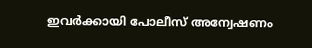ഇവർക്കായി പോലീസ് അന്വേഷണം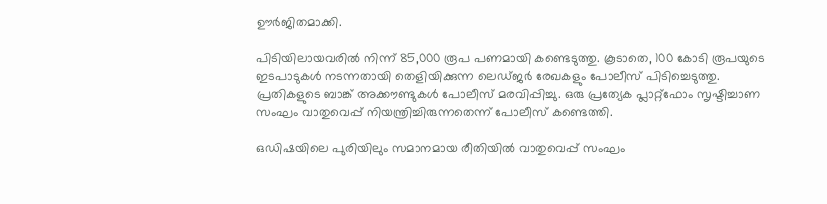ഊർജിതമാക്കി.

പിടിയിലായവരിൽ നിന്ന് 85,000 രൂപ പണമായി കണ്ടെടുത്തു. കൂടാതെ, 100 കോടി രൂപയുടെ ഇടപാടുകൾ നടന്നതായി തെളിയിക്കുന്ന ലെഡ്ജർ രേഖകളും പോലീസ് പിടിച്ചെടുത്തു. പ്രതികളുടെ ബാങ്ക് അക്കൗണ്ടുകൾ പോലീസ് മരവിപ്പിച്ചു. ഒരു പ്രത്യേക പ്ലാറ്റ്ഫോം സൃഷ്ടിച്ചാണ സംഘം വാതുവെപ്പ് നിയന്ത്രിച്ചിരുന്നതെന്ന് പോലീസ് കണ്ടെത്തി.

ഒഡിഷയിലെ പുരിയിലും സമാനമായ രീതിയിൽ വാതുവെപ്പ് സംഘം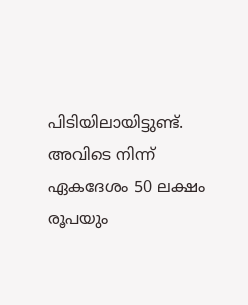പിടിയിലായിട്ടുണ്ട്. അവിടെ നിന്ന് ഏകദേശം 50 ലക്ഷം രൂപയും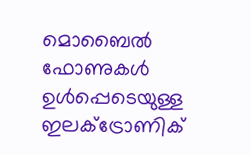മൊബൈൽ ഫോണുകൾ ഉൾപ്പെടെയുള്ള ഇലക്ട്രോണിക്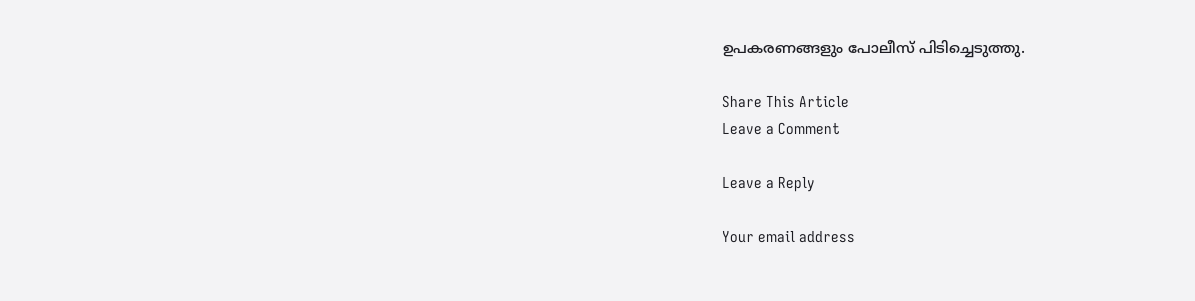ഉപകരണങ്ങളും പോലീസ് പിടിച്ചെടുത്തു.

Share This Article
Leave a Comment

Leave a Reply

Your email address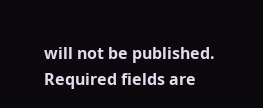will not be published. Required fields are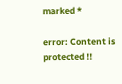marked *

error: Content is protected !!